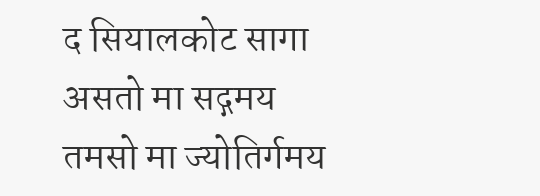द सियालकोट सागा
असतो मा सद्गमय
तमसो मा ज्योतिर्गमय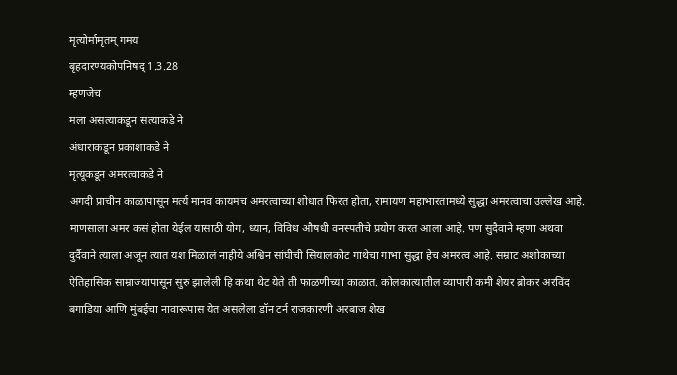मृत्योर्मामृतम् गमय
बृहदारण्यकोपनिषद् 1.3.28
म्हणजेच
मला असत्याकडून सत्याकडे ने
अंधाराकडून प्रकाशाकडे ने
मृत्यूकडून अमरत्वाकडे ने
अगदी प्राचीन काळापासून मर्त्य मानव कायमच अमरत्वाच्या शोधात फिरत होता, रामायण महाभारतामध्ये सुद्धा अमरत्वाचा उल्लेख आहे. माणसाला अमर कसं होता येईल यासाठी योग, ध्यान, विविध औषधी वनस्पतीचे प्रयोग करत आला आहे. पण सुदैवाने म्हणा अथवा दुर्दैवाने त्याला अजून त्यात यश मिळालं नाहीये अश्विन सांघीची सियालकोट गाथेचा गाभा सुद्धा हेच अमरत्व आहे. सम्राट अशोकाच्या ऐतिहासिक साम्राज्यापासून सुरु झालेली हि कथा थेट येते ती फाळणीच्या काळात. कोलकात्यातील व्यापारी कमी शेयर ब्रोकर अरविंद बगाडिया आणि मुंबईचा नावारूपास येत असलेला डॉन टर्न राजकारणी अरबाज शेख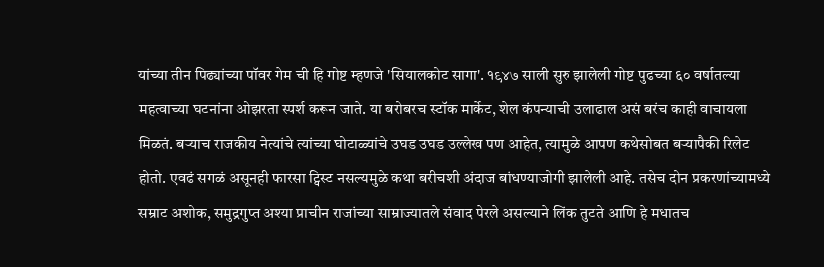यांच्या तीन पिढ्यांच्या पॉवर गेम ची हि गोष्ट म्हणजे 'सियालकोट सागा'. १९४७ साली सुरु झालेली गोष्ट पुढच्या ६० वर्षातल्या महत्वाच्या घटनांना ओझरता स्पर्श करून जाते. या बरोबरच स्टॉक मार्केट, शेल कंपन्याची उलाढाल असं बरंच काही वाचायला मिळतं. बऱ्याच राजकीय नेत्यांचे त्यांच्या घोटाळ्यांचे उघड उघड उल्लेख पण आहेत, त्यामुळे आपण कथेसोबत बऱ्यापैकी रिलेट होतो. एवढं सगळं असूनही फारसा ट्विस्ट नसल्यमुळे कथा बरीचशी अंदाज बांधण्याजोगी झालेली आहे. तसेच दोन प्रकरणांच्यामध्ये सम्राट अशोक, समुद्रगुप्त अश्या प्राचीन राजांच्या साम्राज्यातले संवाद पेरले असल्याने लिंक तुटते आणि हे मधातच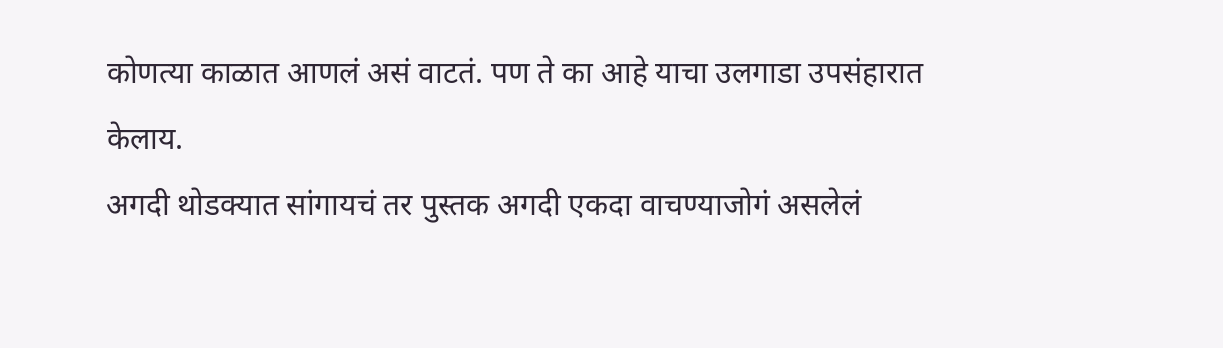कोणत्या काळात आणलं असं वाटतं. पण ते का आहे याचा उलगाडा उपसंहारात केलाय.
अगदी थोडक्यात सांगायचं तर पुस्तक अगदी एकदा वाचण्याजोगं असलेलं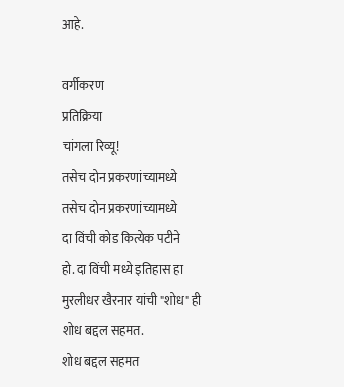आहे.

वर्गीकरण
प्रतिक्रिया
चांगला रिव्यू!
तसेच दोन प्रकरणांच्यामध्ये
तसेच दोन प्रकरणांच्यामध्ये
दा विंची कोड कित्येक पटीने
हो. दा विंची मध्ये इतिहास हा
मुरलीधर खैरनार यांची "शोध" ही
शोध बद्दल सहमत.
शोध बद्दल सहमत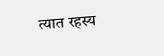त्यात रहस्य